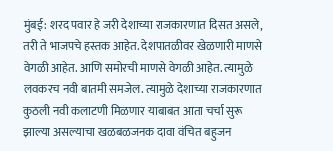मुंबई: शरद पवार हे जरी देशाच्या राजकारणात दिसत असले, तरी ते भाजपचे हस्तक आहेत. देशपातळीवर खेळणारी माणसे वेगळी आहेत. आणि समोरची माणसे वेगळी आहेत. त्यामुळे लवकरच नवी बातमी समजेल. त्यामुळे देशाच्या राजकारणात कुठली नवी कलाटणी मिळणार याबाबत आता चर्चा सुरू झाल्या असल्याचा खळबळजनक दावा वंचित बहुजन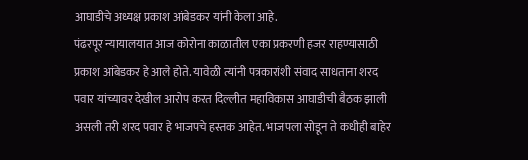आघाडीचे अध्यक्ष प्रकाश आंबेडकर यांनी केला आहे.
पंढरपूर न्यायालयात आज कोरोना काळातील एका प्रकरणी हजर राहण्यासाठी प्रकाश आंबेडकर हे आले होते. यावेळी त्यांनी पत्रकारांशी संवाद साधताना शरद पवार यांच्यावर देखील आरोप करत दिल्लीत महाविकास आघाडीची बैठक झाली असली तरी शरद पवार हे भाजपचे हस्तक आहेत. भाजपला सोडून ते कधीही बाहेर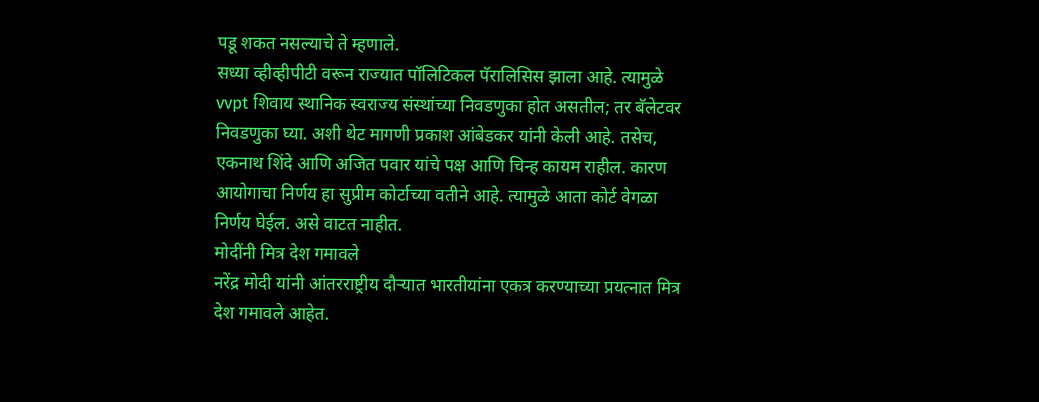पडू शकत नसल्याचे ते म्हणाले.
सध्या व्हीव्हीपीटी वरून राज्यात पॉलिटिकल पॅरालिसिस झाला आहे. त्यामुळे vvpt शिवाय स्थानिक स्वराज्य संस्थांच्या निवडणुका होत असतील; तर बॅलेटवर निवडणुका घ्या. अशी थेट मागणी प्रकाश आंबेडकर यांनी केली आहे. तसेच, एकनाथ शिंदे आणि अजित पवार यांचे पक्ष आणि चिन्ह कायम राहील. कारण आयोगाचा निर्णय हा सुप्रीम कोर्टाच्या वतीने आहे. त्यामुळे आता कोर्ट वेगळा निर्णय घेईल. असे वाटत नाहीत.
मोदींनी मित्र देश गमावले
नरेंद्र मोदी यांनी आंतरराष्ट्रीय दौऱ्यात भारतीयांना एकत्र करण्याच्या प्रयत्नात मित्र देश गमावले आहेत.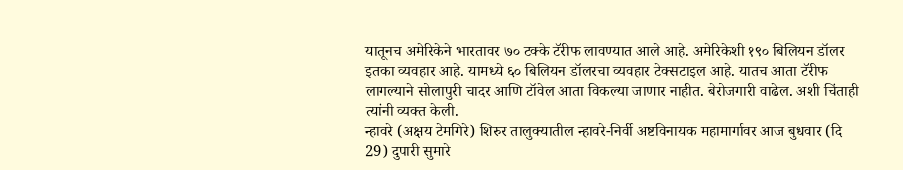यातूनच अमेरिकेने भारतावर ७० टक्के टॅरीफ लावण्यात आले आहे. अमेरिकेशी १९० बिलियन डॉलर इतका व्यवहार आहे. यामध्ये ६० बिलियन डॉलरचा व्यवहार टेक्सटाइल आहे. यातच आता टॅरीफ लागल्याने सोलापुरी चादर आणि टॉवेल आता विकल्या जाणार नाहीत. बेरोजगारी वाढेल. अशी चिंताही त्यांनी व्यक्त केली.
न्हावरे (अक्षय टेमगिरे) शिरुर तालुक्यातील न्हावरे-निर्वी अष्टविनायक महामार्गावर आज बुधवार (दि 29) दुपारी सुमारे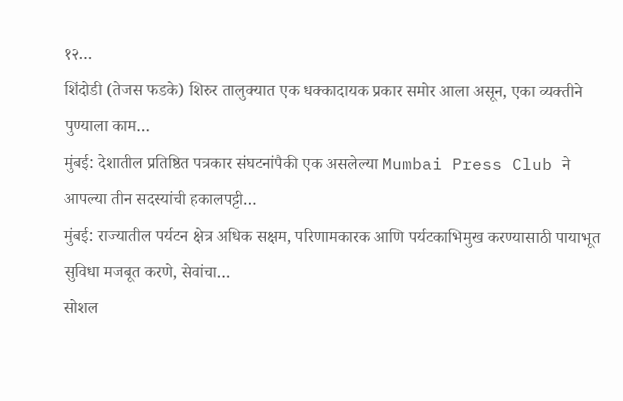१२…
शिंदोडी (तेजस फडके) शिरुर तालुक्यात एक धक्कादायक प्रकार समोर आला असून, एका व्यक्तीने पुण्याला काम…
मुंबई: देशातील प्रतिष्ठित पत्रकार संघटनांपैकी एक असलेल्या Mumbai Press Club ने आपल्या तीन सदस्यांची हकालपट्टी…
मुंबई: राज्यातील पर्यटन क्षेत्र अधिक सक्षम, परिणामकारक आणि पर्यटकाभिमुख करण्यासाठी पायाभूत सुविधा मजबूत करणे, सेवांचा…
सोशल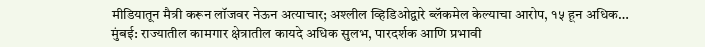मीडियातून मैत्री करून लॉजवर नेऊन अत्याचार; अश्लील व्हिडिओद्वारे ब्लॅकमेल केल्याचा आरोप, १५ हून अधिक…
मुंबई: राज्यातील कामगार क्षेत्रातील कायदे अधिक सुलभ, पारदर्शक आणि प्रभावी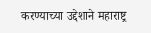करण्याच्या उद्देशाने महाराष्ट्र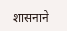शासनाने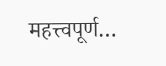महत्त्वपूर्ण…